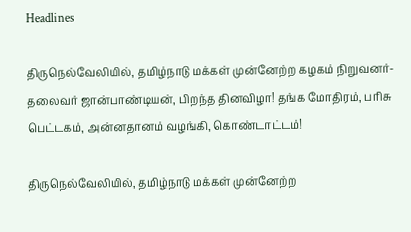Headlines

திருநெல்வேலியில், தமிழ்நாடு மக்கள் முன்னேற்ற கழகம் நிறுவனர்- தலைவர் ஜான்பாண்டியன், பிறந்த தினவிழா! தங்க மோதிரம், பரிசு பெட்டகம், அன்னதானம் வழங்கி, கொண்டாட்டம்!

திருநெல்வேலியில், தமிழ்நாடு மக்கள் முன்னேற்ற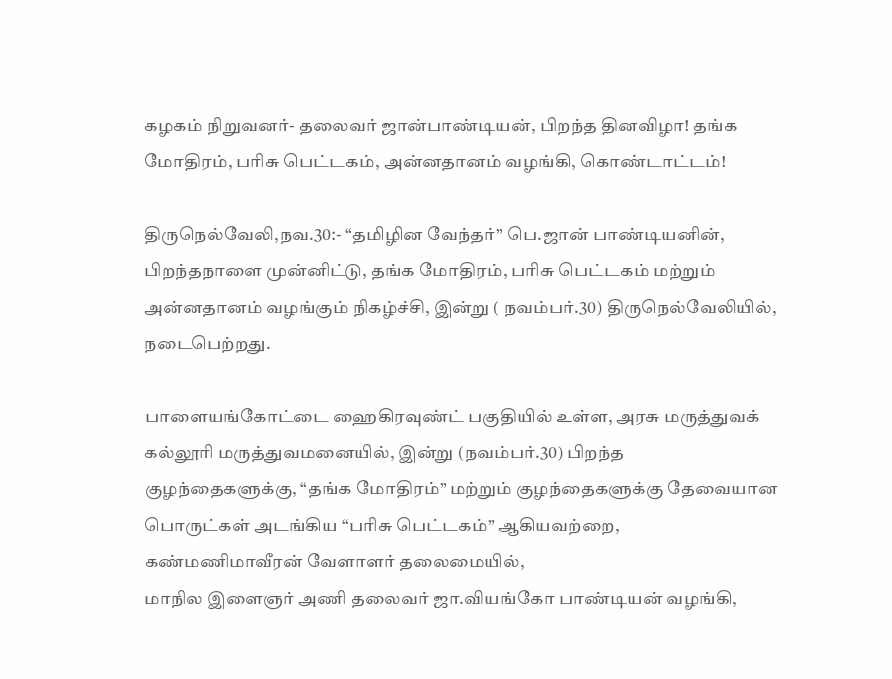கழகம் நிறுவனர்- தலைவர் ஜான்பாண்டியன், பிறந்த தினவிழா! தங்க மோதிரம், பரிசு பெட்டகம், அன்னதானம் வழங்கி, கொண்டாட்டம்!

திருநெல்வேலி,நவ.30:- “தமிழின வேந்தர்” பெ.ஜான் பாண்டியனின், பிறந்தநாளை முன்னிட்டு, தங்க மோதிரம், பரிசு பெட்டகம் மற்றும் அன்னதானம் வழங்கும் நிகழ்ச்சி, இன்று ( நவம்பர்.30) திருநெல்வேலியில், நடைபெற்றது.

பாளையங்கோட்டை ஹைகிரவுண்ட் பகுதியில் உள்ள, அரசு மருத்துவக் கல்லூரி மருத்துவமனையில், இன்று (நவம்பர்.30) பிறந்த குழந்தைகளுக்கு, “தங்க மோதிரம்” மற்றும் குழந்தைகளுக்கு தேவையான பொருட்கள் அடங்கிய “பரிசு பெட்டகம்” ஆகியவற்றை, கண்மணிமாவீரன் வேளாளர் தலைமையில்,
மாநில இளைஞர் அணி தலைவர் ஜா.வியங்கோ பாண்டியன் வழங்கி,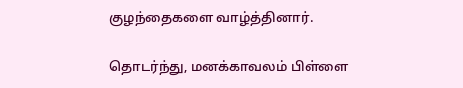குழந்தைகளை வாழ்த்தினார்.

தொடர்ந்து, மனக்காவலம் பிள்ளை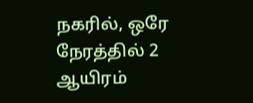நகரில், ஒரே நேரத்தில் 2 ஆயிரம்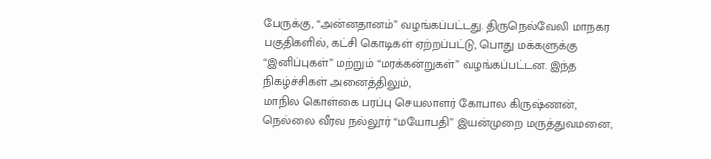பேருக்கு, “அன்னதானம்” வழங்கப்பட்டது. திருநெல்வேலி மாநகர பகுதிகளில், கட்சி கொடிகள் ஏற்றப்பட்டு, பொது மக்களுக்கு “இனிப்புகள்” மற்றும் “மரக்கன்றுகள்” வழங்கப்பட்டன. இந்த நிகழ்ச்சிகள் அனைத்திலும்,
மாநில கொள்கை பரப்பு செயலாளர் கோபால கிருஷ்ணன், நெல்லை வீரவ நல்லூர் “மயோபதி” இயன்முறை மருத்துவமனை,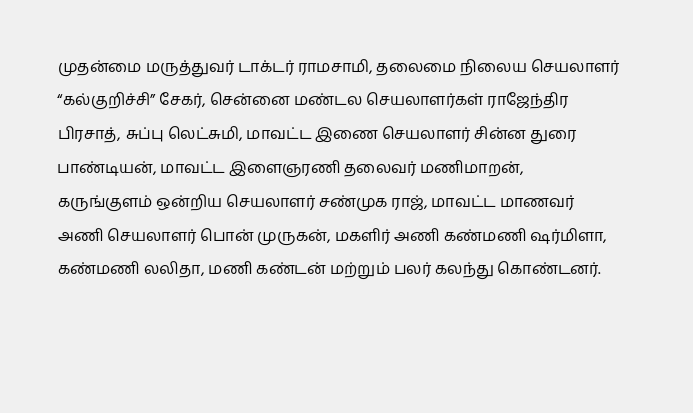முதன்மை மருத்துவர் டாக்டர் ராமசாமி, தலைமை நிலைய செயலாளர் “கல்குறிச்சி” சேகர், சென்னை மண்டல செயலாளர்கள் ராஜேந்திர பிரசாத், சுப்பு லெட்சுமி, மாவட்ட இணை செயலாளர் சின்ன துரை பாண்டியன், மாவட்ட இளைஞரணி தலைவர் மணிமாறன், கருங்குளம் ஒன்றிய செயலாளர் சண்முக ராஜ், மாவட்ட மாணவர் அணி செயலாளர் பொன் முருகன், மகளிர் அணி கண்மணி ஷர்மிளா, கண்மணி லலிதா, மணி கண்டன் மற்றும் பலர் கலந்து கொண்டனர்.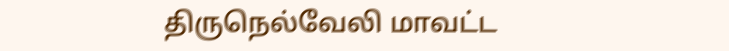திருநெல்வேலி மாவட்ட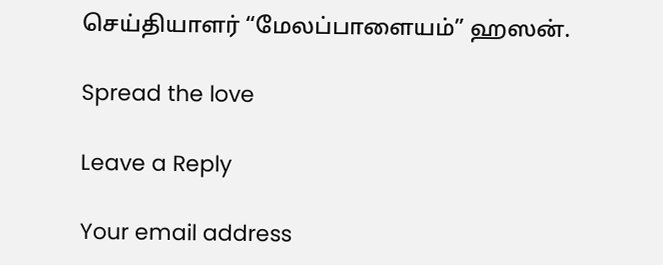செய்தியாளர் “மேலப்பாளையம்” ஹஸன்.

Spread the love

Leave a Reply

Your email address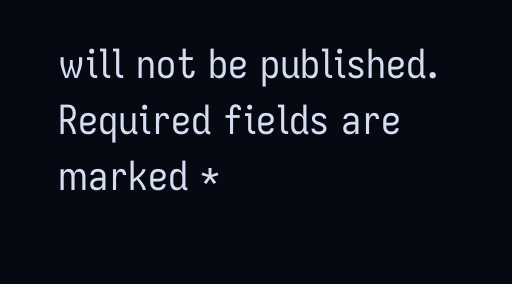will not be published. Required fields are marked *